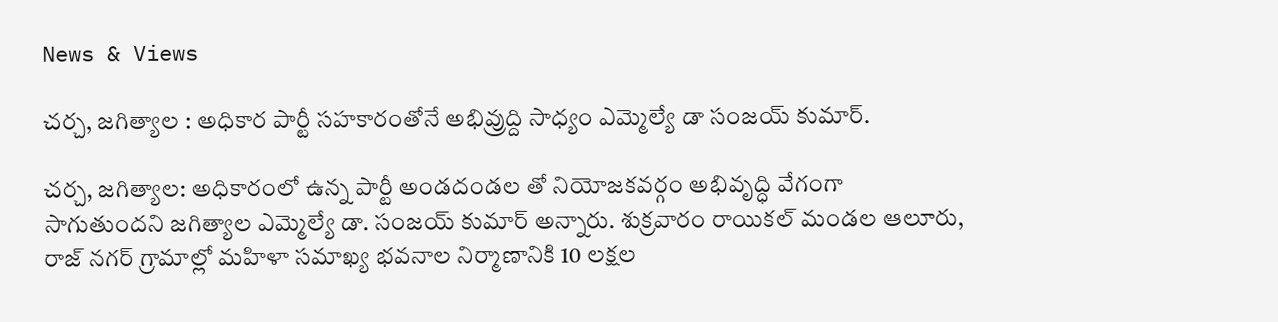News & Views

చర్చ, జగిత్యాల : అధికార పార్టీ సహకారంతోనే అభివ్రుద్ది సాధ్యం ఎమ్మెల్యే డా సంజయ్ కుమార్.

చర్చ, జగిత్యాల: అధికారంలో ఉన్న పార్టీ అండదండల తో నియోజకవర్గం అభివృద్ధి వేగంగా సాగుతుందని జగిత్యాల ఎమ్మెల్యే డా. సంజయ్ కుమార్ అన్నారు. శుక్రవారం రాయికల్ మండల ఆలూరు, రాజ్ నగర్ గ్రామాల్లో మహిళా సమాఖ్య భవనాల నిర్మాణానికి 10 లక్షల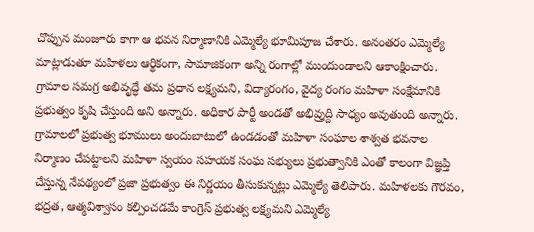చొప్పున మంజూరు కాగా ఆ భవన నిర్మాణానికి ఎమ్మెల్యే భూమిపూజ చేశారు. అనంతరం ఎమ్మెల్యే మాట్లాడుతూ మహిళలు ఆర్థికంగా, సామాజికంగా అన్ని రంగాల్లో ముందుండాలని ఆకాంక్షించారు. గ్రామాల సమగ్ర అభివృద్ధే తమ ప్రధాన లక్ష్యమని, విద్యారంగం, వైద్య రంగం మహిళా సంక్షేమానికి ప్రభుత్వం కృషి చేస్తుంది అని అన్నారు. అధికార పార్టీ అండతో అభివ్రుద్ది సాధ్యం అవుతుంది అన్నారు. గ్రామాలలో ప్రభుత్వ భూములు అందుబాటులో ఉండడంతో మహిళా సంఘాల శాశ్వత భవనాల నిర్మాణం చేపట్టాలని మహిళా స్వయం సహయక సంఘ సభ్యులు ప్రభుత్వానికి ఎంతో కాలంగా విజ్ఞప్తి చేస్తున్న నేపథ్యంలో ప్రజా ప్రభుత్వం ఈ నిర్ణయం తీసుకున్నట్లు ఎమ్మెల్యే తెలిపారు. మహిళలకు గౌరవం, భద్రత, ఆత్మవిశ్వాసం కల్పించడమే కాంగ్రెస్ ప్రభుత్వ లక్ష్యమని ఎమ్మెల్యే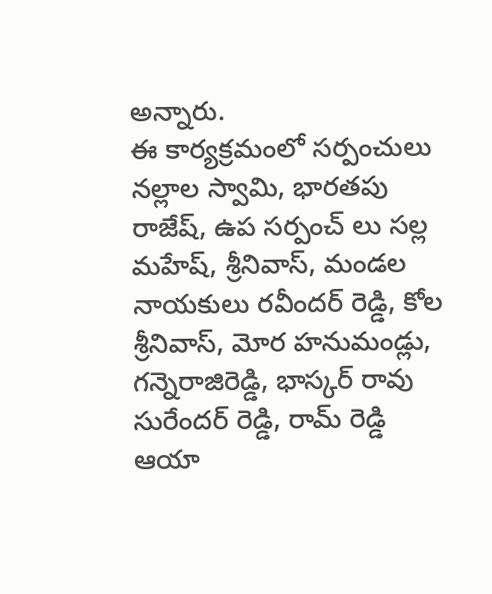అన్నారు.
ఈ కార్యక్రమంలో సర్పంచులు నల్లాల స్వామి, భారతపు రాజేష్, ఉప సర్పంచ్ లు సల్ల మహేష్, శ్రీనివాస్, మండల నాయకులు రవీందర్ రెడ్డి, కోల శ్రీనివాస్, మోర హనుమండ్లు, గన్నెరాజిరెడ్డి, భాస్కర్ రావు సురేందర్ రెడ్డి, రామ్ రెడ్డి ఆయా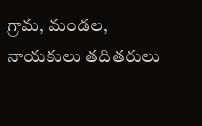గ్రామ, మండల, నాయకులు తదితరులు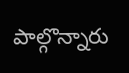పాల్గొన్నారు